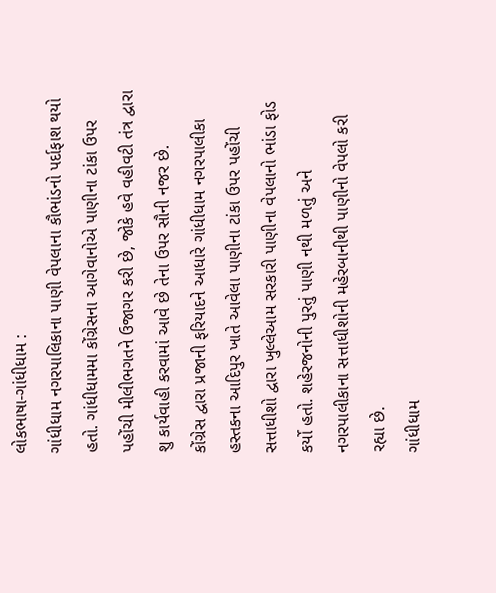લોકભાષા-ગાંધીધામ :
ગાંધીધામ નગરપાલિકાના પાણી વેપલાના કૌભાંડનો પર્દાફાશ થયો હતો. ગાંધીધામમા કોંગ્રેસના આગેવાનોએ પાણીના ટાંકા ઉપર પહોંચી મીલીભગતને ઉજાગર કરી છે, જોકે હવે વહીવટી તંત્ર દ્વારા શુ કાર્યવાહી કરવામાં આવે છે તેના ઉપર સૌની નજર છે.
કોંગ્રેસ દ્વારા પ્રજાની ફરિયાદને આધારે ગાંધીધામ નગરપાલીકા હસ્તકના આદિપુર ખાતે આવેલા પાણીના ટાંકા ઉપર પહોંચી સત્તાધીશો દ્વારા ખુલ્લેઆમ સરકારી પાણીના વેપલાનો ભાંડા ફોડ કર્યો હતો. શહેરજનોની પુરતું પાણી નથી મળતું અને નગરપાલીકાના સત્તાધીશોની મહેરબાનીથી પાણીનો વેપલો કરી રહ્યા છે.
ગાંધીધામ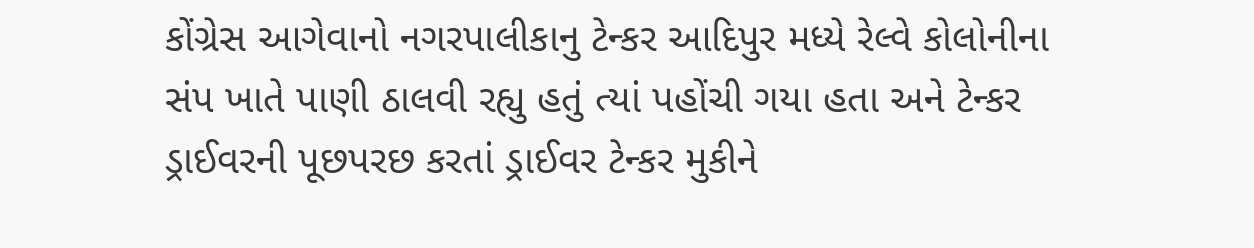કોંગ્રેસ આગેવાનો નગરપાલીકાનુ ટેન્કર આદિપુર મધ્યે રેલ્વે કોલોનીના સંપ ખાતે પાણી ઠાલવી રહ્યુ હતું ત્યાં પહોંચી ગયા હતા અને ટેન્કર ડ્રાઈવરની પૂછપરછ કરતાં ડ્રાઈવર ટેન્કર મુકીને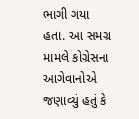ભાગી ગયા હતા. આ સમગ્ર મામલે કોગ્રેસના આગેવાનોએ જણાવ્યું હતું કે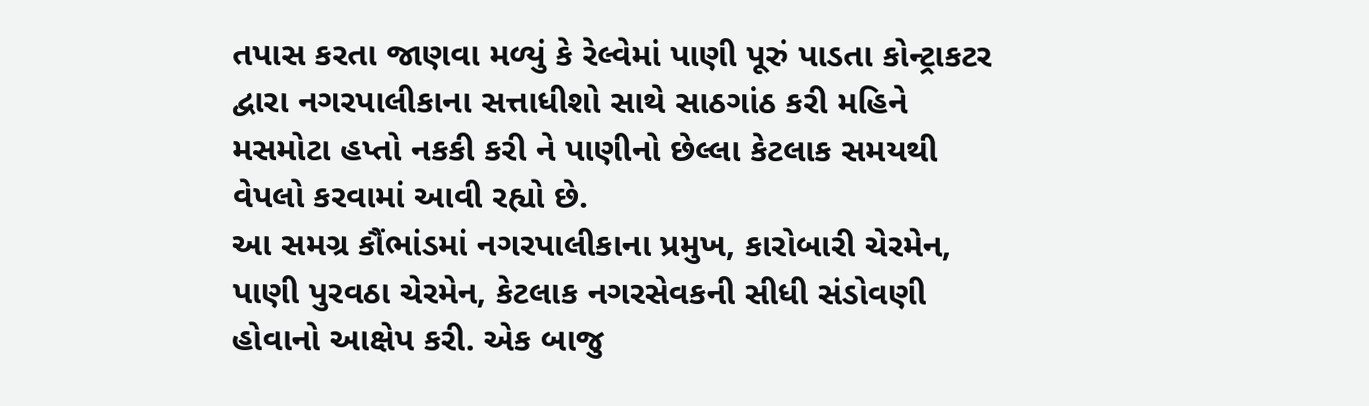તપાસ કરતા જાણવા મળ્યું કે રેલ્વેમાં પાણી પૂરું પાડતા કોન્ટ્રાકટર દ્વારા નગરપાલીકાના સત્તાધીશો સાથે સાઠગાંઠ કરી મહિને મસમોટા હપ્તો નકકી કરી ને પાણીનો છેલ્લા કેટલાક સમયથી વેપલો કરવામાં આવી રહ્યો છે.
આ સમગ્ર કૌંભાંડમાં નગરપાલીકાના પ્રમુખ, કારોબારી ચેરમેન, પાણી પુરવઠા ચેરમેન, કેટલાક નગરસેવકની સીધી સંડોવણી હોવાનો આક્ષેપ કરી. એક બાજુ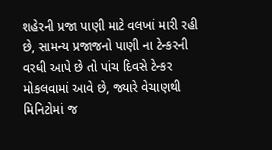શહેરની પ્રજા પાણી માટે વલખાં મારી રહી છે, સામન્ય પ્રજાજનો પાણી ના ટેન્કરની વરધી આપે છે તો પાંચ દિવસે ટેન્કર મોકલવામાં આવે છે, જ્યારે વેચાણથી મિનિટોમાં જ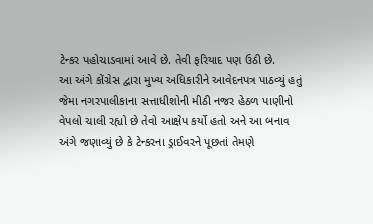ટેન્કર પહોચાડવામાં આવે છે. તેવી ફરિયાદ પણ ઉઠી છે.
આ અંગે કોંગ્રેસ દ્વારા મુખ્ય અધિકારીને આવેદનપત્ર પાઠવ્યું હતું જેમા નગરપાલીકાના સત્તાધીશોની મીઠી નજર હેઠળ પાણીનો વેપલો ચાલી રહ્યો છે તેવો આક્ષેપ કર્યો હતો અને આ બનાવ અંગે જણાવ્યું છે કે ટેન્કરના ડ્રાઈવરને પૂછતાં તેમણે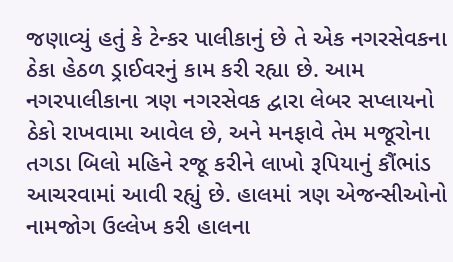જણાવ્યું હતું કે ટેન્કર પાલીકાનું છે તે એક નગરસેવકના ઠેકા હેઠળ ડ્રાઈવરનું કામ કરી રહ્યા છે. આમ નગરપાલીકાના ત્રણ નગરસેવક દ્વારા લેબર સપ્લાયનો ઠેકો રાખવામા આવેલ છે, અને મનફાવે તેમ મજૂરોના તગડા બિલો મહિને રજૂ કરીને લાખો રૂપિયાનું કૌંભાંડ આચરવામાં આવી રહ્યું છે. હાલમાં ત્રણ એજન્સીઓનો નામજોગ ઉલ્લેખ કરી હાલના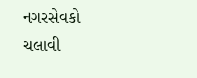નગરસેવકો ચલાવી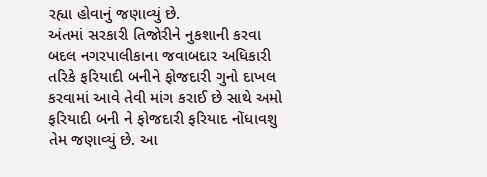રહ્યા હોવાનું જણાવ્યું છે.
અંતમાં સરકારી તિજોરીને નુકશાની કરવા બદલ નગરપાલીકાના જવાબદાર અધિકારી તરિકે ફરિયાદી બનીને ફોજદારી ગુનો દાખલ કરવામાં આવે તેવી માંગ કરાઈ છે સાથે અમો ફરિયાદી બની ને ફોજદારી ફરિયાદ નોંધાવશુ તેમ જણાવ્યું છે. આ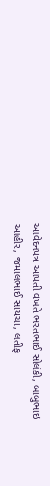આવેદનપત્ર આપતી વખતે ભરતભાઈ સોલંકી, બાબુભાઇ આહીર, જમાલભાઈ સાયચા, લતીફ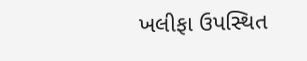ખલીફા ઉપસ્થિત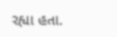રહ્યા હતા.